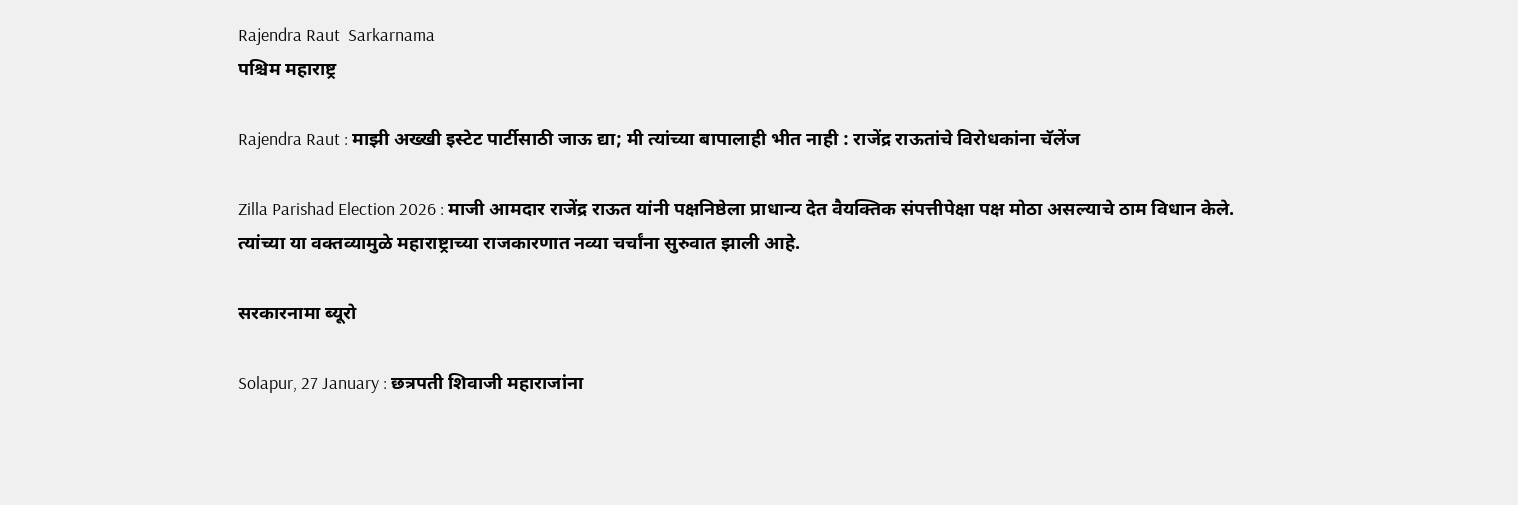Rajendra Raut  Sarkarnama
पश्चिम महाराष्ट्र

Rajendra Raut : माझी अख्खी इस्टेट पार्टीसाठी जाऊ द्या; मी त्यांच्या बापालाही भीत नाही : राजेंद्र राऊतांचे विरोधकांना चॅलेंज

Zilla Parishad Election 2026 : माजी आमदार राजेंद्र राऊत यांनी पक्षनिष्ठेला प्राधान्य देत वैयक्तिक संपत्तीपेक्षा पक्ष मोठा असल्याचे ठाम विधान केले. त्यांच्या या वक्तव्यामुळे महाराष्ट्राच्या राजकारणात नव्या चर्चांना सुरुवात झाली आहे.

सरकारनामा ब्यूरो

Solapur, 27 January : छत्रपती शिवाजी महाराजांना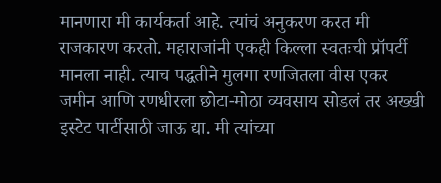मानणारा मी कार्यकर्ता आहे. त्यांचं अनुकरण करत मी राजकारण करतो. महाराजांनी एकही किल्ला स्वतःची प्रॉपर्टी मानला नाही. त्याच पद्धतीने मुलगा रणजितला वीस एकर जमीन आणि रणधीरला छोटा-मोठा व्यवसाय सोडलं तर अख्खी इस्टेट पार्टीसाठी जाऊ द्या. मी त्यांच्या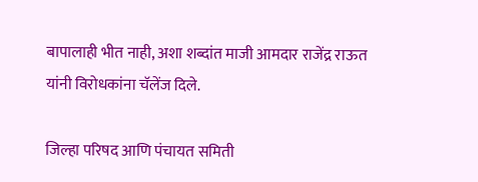बापालाही भीत नाही, अशा शब्दांत माजी आमदार राजेंद्र राऊत यांनी विरोधकांना चॅलेंज दिले.

जिल्हा परिषद आणि पंचायत समिती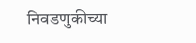निवडणुकीच्या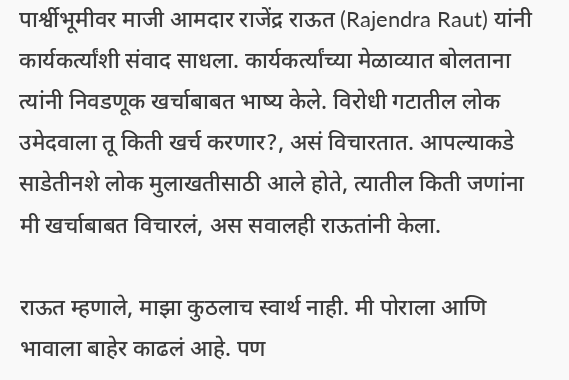पार्श्वीभूमीवर माजी आमदार राजेंद्र राऊत (Rajendra Raut) यांनी कार्यकर्त्यांशी संवाद साधला. कार्यकर्त्यांच्या मेळाव्यात बोलताना त्यांनी निवडणूक खर्चाबाबत भाष्य केले. विरोधी गटातील लोक उमेदवाला तू किती खर्च करणार?, असं विचारतात. आपल्याकडे साडेतीनशे लोक मुलाखतीसाठी आले होते, त्यातील किती जणांना मी खर्चाबाबत विचारलं, अस सवालही राऊतांनी केला.

राऊत म्हणाले, माझा कुठलाच स्वार्थ नाही. मी पोराला आणि भावाला बाहेर काढलं आहे. पण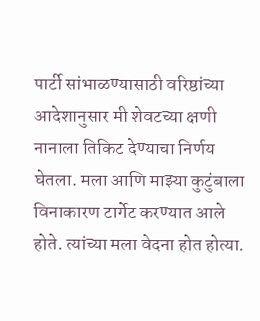पार्टी सांभाळण्यासाठी वरिष्ठांच्या आदेशानुसार मी शेवटच्या क्षणी नानाला तिकिट देण्याचा निर्णय घेतला. मला आणि माझ्या कुटुंबाला विनाकारण टार्गेट करण्यात आले होते. त्यांच्या मला वेदना होत होत्या.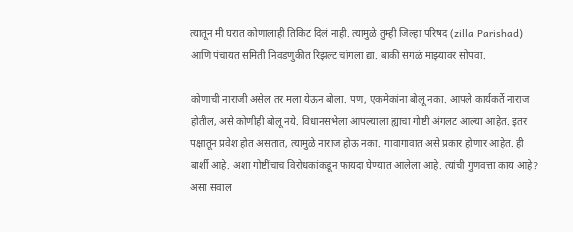त्यातून मी घरात कोणालाही तिकिट दिलं नाही. त्यामुळे तुम्ही जिल्हा परिषद (zilla Parishad) आणि पंचायत समिती निवडणुकीत रिझल्ट चांगला द्या. बाकी सगळं माझ्यावर सोपवा.

कोणाची नाराजी असेल तर मला येऊन बोला. पण, एकमेकांना बोलू नका. आपले कार्यकर्ते नाराज होतील, असे कोणीही बोलू नये. विधानसभेला आपल्याला ह्याचा गोष्टी अंगलट आल्या आहेत. इतर पक्षातून प्रवेश होत असतात, त्यामुळे नाराज होऊ नका. गावागावात असे प्रकार होणार आहेत. ही बार्शी आहे. अशा गोष्टींचाच विरोधकांकडून फायदा घेण्यात आलेला आहे. त्यांची गुणवत्ता काय आहे? असा सवाल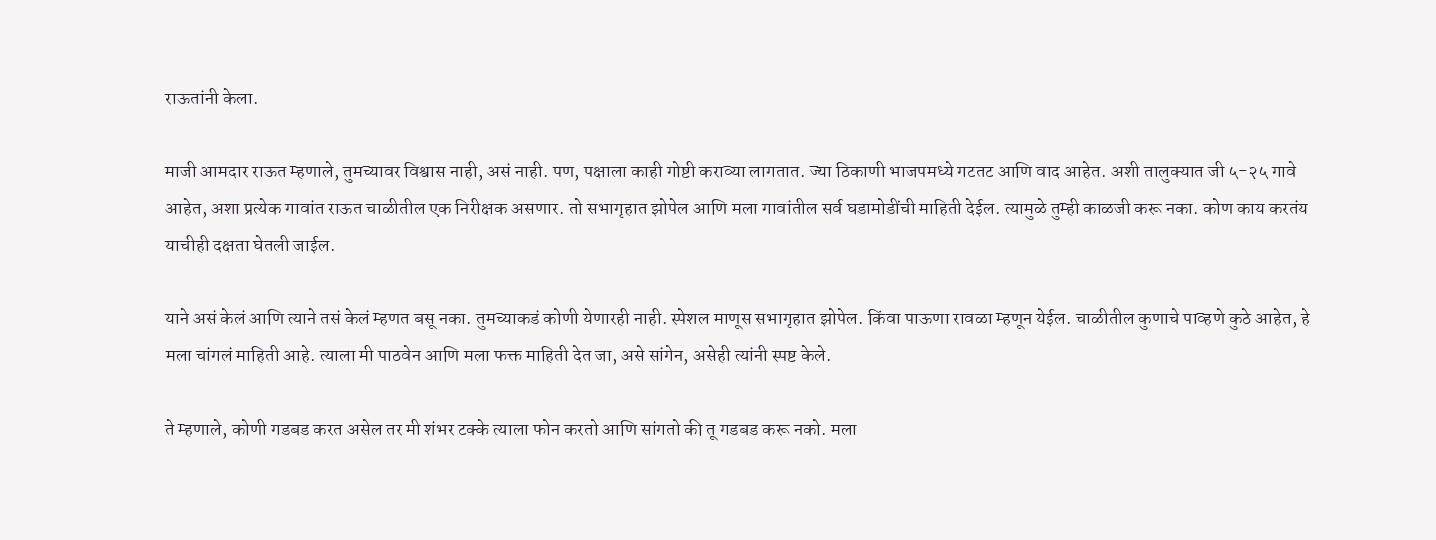राऊतांनी केला.

माजी आमदार राऊत म्हणाले, तुमच्यावर विश्वास नाही, असं नाही. पण, पक्षाला काही गोष्टी कराव्या लागतात. ज्या ठिकाणी भाजपमध्ये गटतट आणि वाद आहेत. अशी तालुक्यात जी ५-२५ गावे आहेत, अशा प्रत्येक गावांत राऊत चाळीतील एक निरीक्षक असणार. तो सभागृहात झोपेल आणि मला गावांतील सर्व घडामोडींची माहिती देईल. त्यामुळे तुम्ही काळजी करू नका. कोण काय करतंय याचीही दक्षता घेतली जाईल.

याने असं केलं आणि त्याने तसं केलं म्हणत बसू नका. तुमच्याकडं कोणी येणारही नाही. स्पेशल माणूस सभागृहात झोपेल. किंवा पाऊणा रावळा म्हणून येईल. चाळीतील कुणाचे पाव्हणे कुठे आहेत, हे मला चांगलं माहिती आहे. त्याला मी पाठवेन आणि मला फक्त माहिती देत जा, असे सांगेन, असेही त्यांनी स्पष्ट केले.

ते म्हणाले, कोणी गडबड करत असेल तर मी शंभर टक्के त्याला फोन करतो आणि सांगतो की तू गडबड करू नको. मला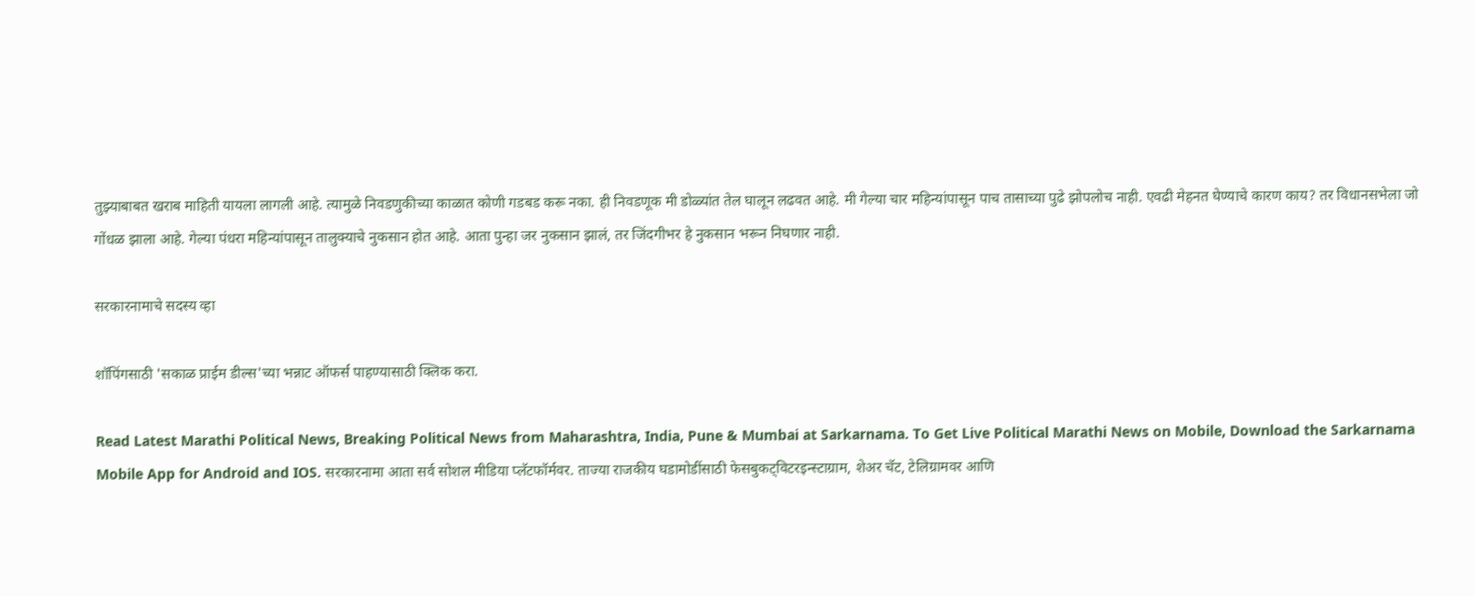तुझ्याबाबत खराब माहिती यायला लागली आहे. त्यामुळे निवडणुकीच्या काळात कोणी गडबड करू नका. ही निवडणूक मी डोळ्यांत तेल घालून लढवत आहे. मी गेल्या चार महिन्यांपासून पाच तासाच्या पुढे झोपलोच नाही. एवढी मेहनत घेण्याचे कारण काय? तर विधानसभेला जो गोंधळ झाला आहे. गेल्या पंधरा महिन्यांपासून तालुक्याचे नुकसान होत आहे. आता पुन्हा जर नुकसान झालं, तर जिंदगीभर हे नुकसान भरून निघणार नाही.

सरकारनामाचे सदस्य व्हा

शॉपिंगसाठी 'सकाळ प्राईम डील्स'च्या भन्नाट ऑफर्स पाहण्यासाठी क्लिक करा.

Read Latest Marathi Political News, Breaking Political News from Maharashtra, India, Pune & Mumbai at Sarkarnama. To Get Live Political Marathi News on Mobile, Download the Sarkarnama Mobile App for Android and IOS. सरकारनामा आता सर्व सोशल मीडिया प्लॅटफॉर्मवर. ताज्या राजकीय घडामोडींसाठी फेसबुकट्विटरइन्स्टाग्राम, शेअर चॅट, टेलिग्रामवर आणि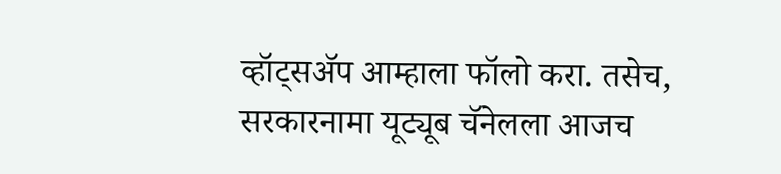व्हॉट्सॲप आम्हाला फॉलो करा. तसेच, सरकारनामा यूट्यूब चॅनेलला आजच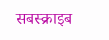सबस्क्राइब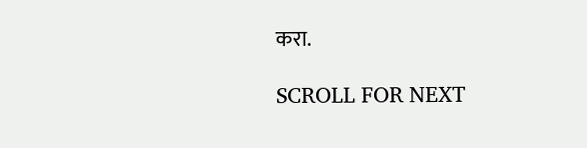करा.

SCROLL FOR NEXT